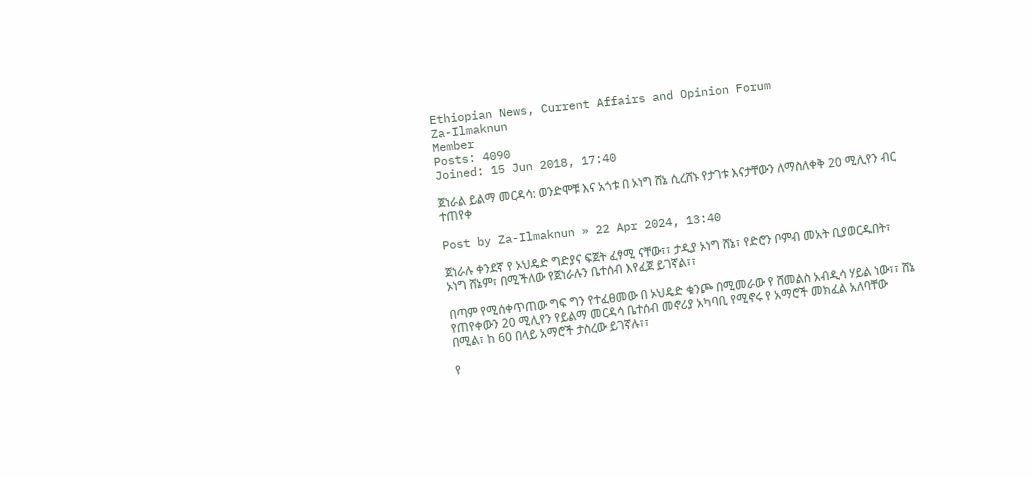Ethiopian News, Current Affairs and Opinion Forum
Za-Ilmaknun
Member
Posts: 4090
Joined: 15 Jun 2018, 17:40

ጀነራል ይልማ መርዳሳ: ወንድሞቹ እና አጎቱ በ ኦነግ ሸኔ ሲረሸኑ የታገቱ እናታቸውን ለማስለቀቅ 20 ሚሊየን ብር ተጠየቀ

Post by Za-Ilmaknun » 22 Apr 2024, 13:40

ጀነራሉ ቀንደኛ የ ኦህዴድ ግድያና ፍጀት ፈፃሚ ናቸው፣፣ ታዲያ ኦነግ ሸኔ፣ የድሮን ቦምብ መአት ቢያወርዱበት፣ ኦነግ ሸኔም፣ በሚችለው የጀነራሉን ቤተሰብ እየፈጀ ይገኛል፣፣

በጣም የሚሰቀጥጠው ግፍ ግን የተፈፀመው በ ኦህዴድ ቁንጮ በሚመራው የ ሸመልስ አብዲሳ ሃይል ነው፣፣ ሸኔ የጠየቀውን 20 ሚሊየን የይልማ መርዳሳ ቤተሰብ መኖሪያ አካባቢ የሚኖሩ የ አማሮች መክፈል አለባቸው በሚል፣ ከ 60 በላይ አማሮች ታስረው ይገኛሉ፣፣

የ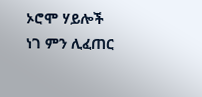ኦሮሞ ሃይሎች ነገ ምን ሊፈጠር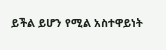ይችል ይሆን የሚል አስተዋይነት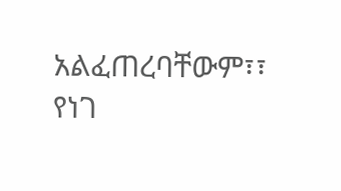አልፈጠረባቸውም፣፣ የነገ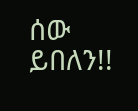ሰው ይበለን!!